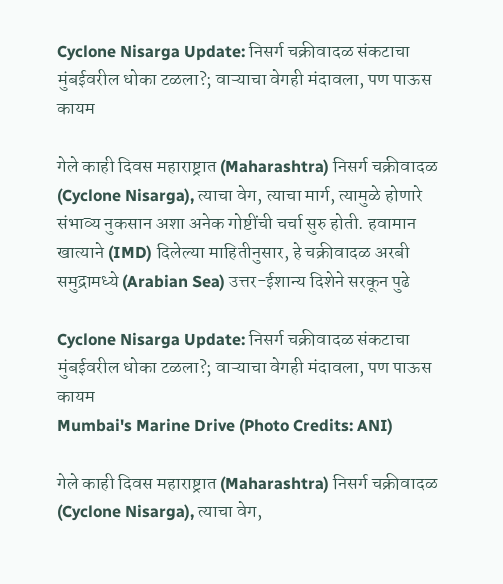Cyclone Nisarga Update: निसर्ग चक्रीवादळ संकटाचा मुंबईवरील धोका टळला?; वाऱ्याचा वेगही मंदावला, पण पाऊस कायम

गेले काही दिवस महाराष्ट्रात (Maharashtra) निसर्ग चक्रीवादळ (Cyclone Nisarga), त्याचा वेग, त्याचा मार्ग, त्यामुळे होणारे संभाव्य नुकसान अशा अनेक गोष्टींची चर्चा सुरु होती. हवामान खात्याने (IMD) दिलेल्या माहितीनुसार, हे चक्रीवादळ अरबी समुद्रामध्ये (Arabian Sea) उत्तर-ईशान्य दिशेने सरकून पुढे

Cyclone Nisarga Update: निसर्ग चक्रीवादळ संकटाचा मुंबईवरील धोका टळला?; वाऱ्याचा वेगही मंदावला, पण पाऊस कायम
Mumbai's Marine Drive (Photo Credits: ANI)

गेले काही दिवस महाराष्ट्रात (Maharashtra) निसर्ग चक्रीवादळ (Cyclone Nisarga), त्याचा वेग,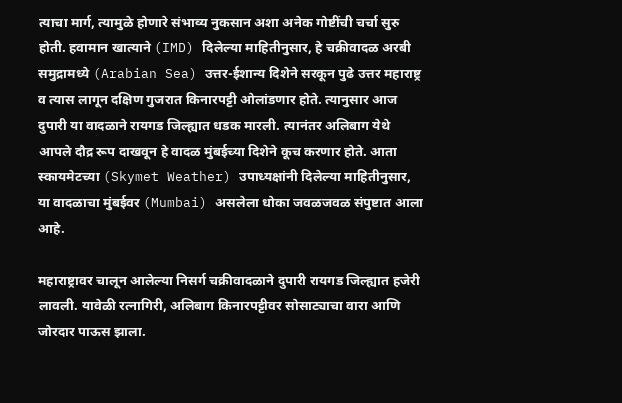त्याचा मार्ग, त्यामुळे होणारे संभाव्य नुकसान अशा अनेक गोष्टींची चर्चा सुरु होती. हवामान खात्याने (IMD) दिलेल्या माहितीनुसार, हे चक्रीवादळ अरबी समुद्रामध्ये (Arabian Sea) उत्तर-ईशान्य दिशेने सरकून पुढे उत्तर महाराष्ट्र व त्यास लागून दक्षिण गुजरात किनारपट्टी ओलांडणार होते. त्यानुसार आज दुपारी या वादळाने रायगड जिल्ह्यात धडक मारली. त्यानंतर अलिबाग येथे आपले दौद्र रूप दाखवून हे वादळ मुंबईच्या दिशेने कूच करणार होते. आता स्कायमेटच्या (Skymet Weather) उपाध्यक्षांनी दिलेल्या माहितीनुसार, या वादळाचा मुंबईवर (Mumbai) असलेला धोका जवळजवळ संपुष्टात आला आहे.

महाराष्ट्रावर चालून आलेल्या निसर्ग चक्रीवादळाने दुपारी रायगड जिल्ह्यात हजेरी लावली. यावेळी रत्नागिरी, अलिबाग किनारपट्टीवर सोसाट्याचा वारा आणि जोरदार पाऊस झाला.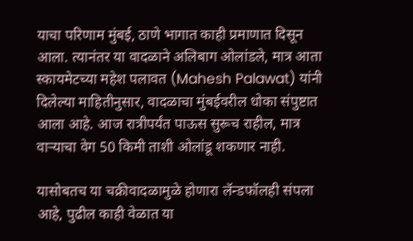याचा परिणाम मुंबई, ठाणे भागात काही प्रमाणात दिसून आला. त्यानंतर या वादळाने अलिबाग ओलांडले, मात्र आता स्कायमेटच्या महेश पलावत (Mahesh Palawat) यांनी दिलेल्या माहितीनुसार, वादळाचा मुंबईवरील धोका संपुष्टात आला आहे. आज रात्रीपर्यंत पाऊस सुरूच राहील, मात्र वाऱ्याचा वेग 50 किमी ताशी ओलांडू शकणार नाही.

यासोबतच या चक्रीवादळामुळे होणारा लॅन्डफॉलही संपला आहे, पुढील काही वेळात या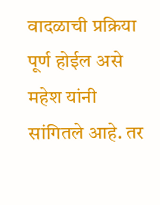वादळाची प्रक्रिया पूर्ण होईल असे महेश यांनी सांगितले आहे. तर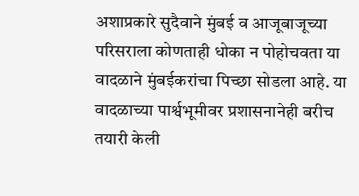अशाप्रकारे सुदैवाने मुंबई व आजूबाजूच्या परिसराला कोणताही धोका न पोहोचवता या वादळाने मुंबईकरांचा पिच्छा सोडला आहे. या वादळाच्या पार्श्वभूमीवर प्रशासनानेही बरीच तयारी केली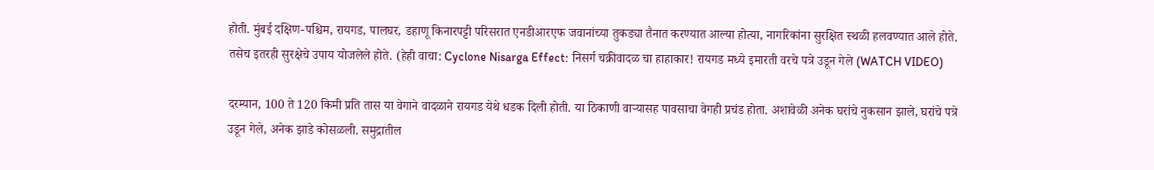होती. मुंबई दक्षिण-पश्चिम, रायगड, पालघर, डहाणू किनारपट्टी परिसरात एनडीआरएफ जवानांच्या तुकड्या तैनात करण्यात आल्या होत्या, नागरिकांना सुरक्षित स्थळी हलवण्यात आले होते. तसेच इतरही सुरक्षेचे उपाय योजलेले होते. (हेही वाचा: Cyclone Nisarga Effect: निसर्ग चक्रीवादळ चा हाहाकार! रायगड मध्ये इमारती वरचे पत्रे उडून गेले (WATCH VIDEO)

दरम्यान, 100 ते 120 किमी प्रति तास या वेगाने वादळाने रायगड येथे धडक दिली होती. या ठिकाणी वाऱ्यासह पावसाचा वेगही प्रचंड होता. अशावेळी अनेक घरांचे नुकसान झाले, घरांचे पत्रे उडून गेले, अनेक झाडे कोसळली. समुद्रातील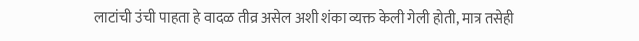लाटांची उंची पाहता हे वादळ तीव्र असेल अशी शंका व्यक्त केली गेली होती, मात्र तसेही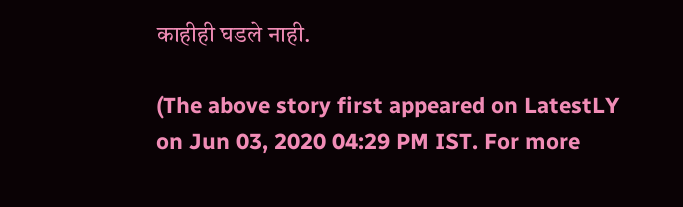काहीही घडले नाही.

(The above story first appeared on LatestLY on Jun 03, 2020 04:29 PM IST. For more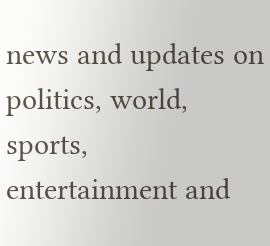news and updates on politics, world, sports, entertainment and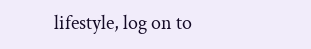lifestyle, log on to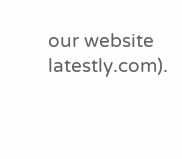our website latestly.com).